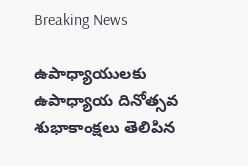Breaking News

ఉపాధ్యాయులకు ఉపాధ్యాయ దినోత్సవ శుభాకాంక్షలు తెలిపిన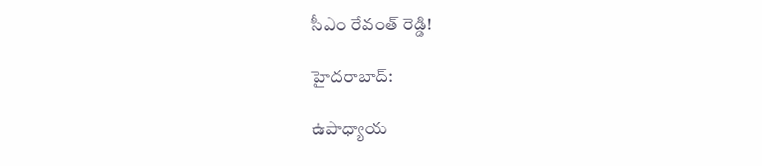సీఎం రేవంత్ రెడ్డి!

హైదరాబాద్:

ఉపాధ్యాయ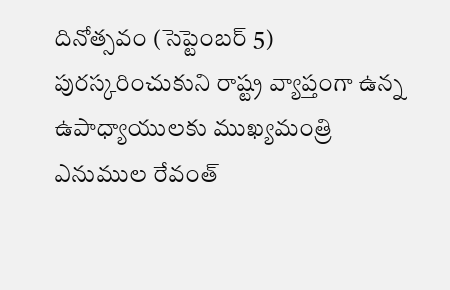దినోత్సవం (సెప్టెంబర్ 5) పురస్కరించుకుని రాష్ట్ర వ్యాప్తంగా ఉన్న ఉపాధ్యాయులకు ముఖ్యమంత్రి ఎనుముల రేవంత్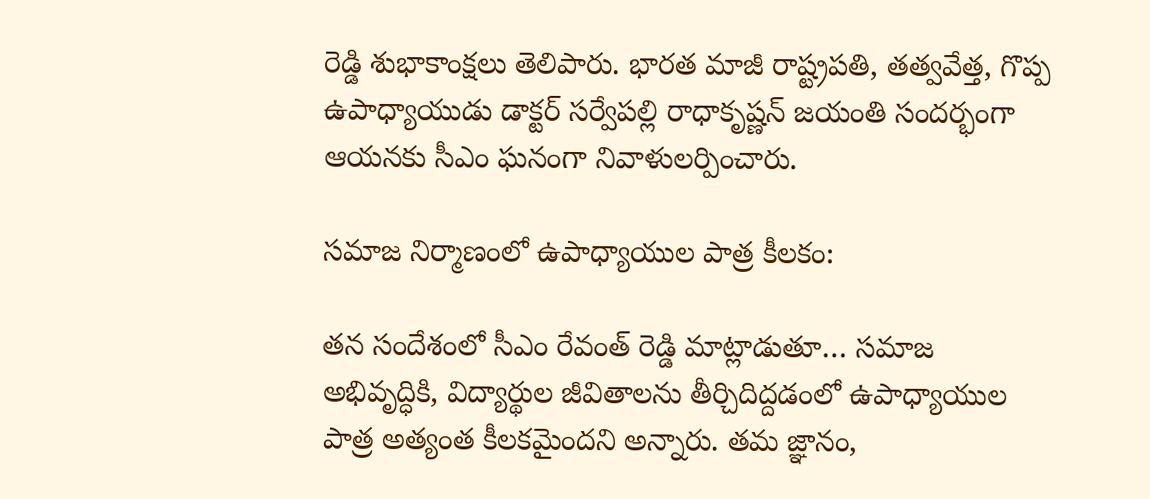రెడ్డి శుభాకాంక్షలు తెలిపారు. భారత మాజీ రాష్ట్రపతి, తత్వవేత్త, గొప్ప ఉపాధ్యాయుడు డాక్టర్ సర్వేపల్లి రాధాకృష్ణన్ జయంతి సందర్భంగా ఆయనకు సీఎం ఘనంగా నివాళులర్పించారు.

సమాజ నిర్మాణంలో ఉపాధ్యాయుల పాత్ర కీలకం:

తన సందేశంలో సీఎం రేవంత్ రెడ్డి మాట్లాడుతూ… సమాజ అభివృద్ధికి, విద్యార్థుల జీవితాలను తీర్చిదిద్దడంలో ఉపాధ్యాయుల పాత్ర అత్యంత కీలకమైందని అన్నారు. తమ జ్ఞానం,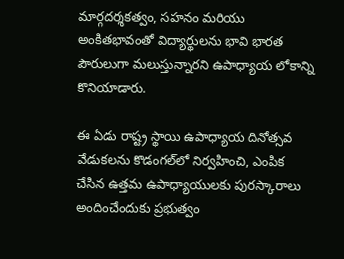మార్గదర్శకత్వం, సహనం మరియు అంకితభావంతో విద్యార్థులను భావి భారత పౌరులుగా మలుస్తున్నారని ఉపాధ్యాయ లోకాన్ని కొనియాడారు.

ఈ ఏడు రాష్ట్ర స్థాయి ఉపాధ్యాయ దినోత్సవ వేడుకలను కొడంగల్‌లో నిర్వహించి, ఎంపిక చేసిన ఉత్తమ ఉపాధ్యాయులకు పురస్కారాలు అందించేందుకు ప్రభుత్వం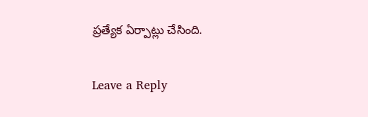ప్రత్యేక ఏర్పాట్లు చేసింది.

Leave a Reply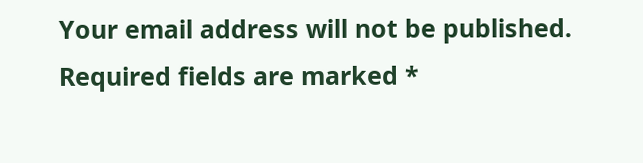Your email address will not be published. Required fields are marked *